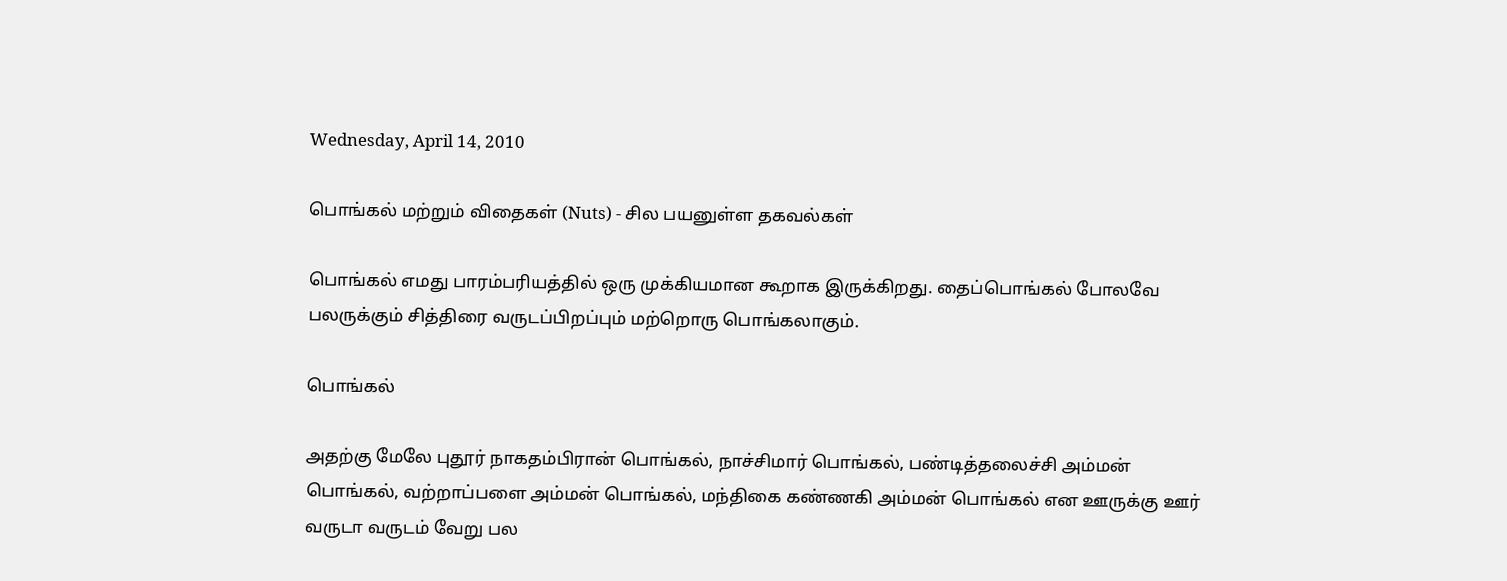Wednesday, April 14, 2010

பொங்கல் மற்றும் விதைகள் (Nuts) - சில பயனுள்ள தகவல்கள்

பொங்கல் எமது பாரம்பரியத்தில் ஒரு முக்கியமான கூறாக இருக்கிறது. தைப்பொங்கல் போலவே பலருக்கும் சித்திரை வருடப்பிறப்பும் மற்றொரு பொங்கலாகும்.

பொங்கல்

அதற்கு மேலே புதூர் நாகதம்பிரான் பொங்கல், நாச்சிமார் பொங்கல், பண்டித்தலைச்சி அம்மன் பொங்கல், வற்றாப்பளை அம்மன் பொங்கல், மந்திகை கண்ணகி அம்மன் பொங்கல் என ஊருக்கு ஊர் வருடா வருடம் வேறு பல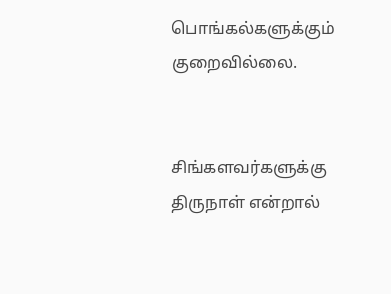பொங்கல்களுக்கும் குறைவில்லை.


சிங்களவர்களுக்கு திருநாள் என்றால்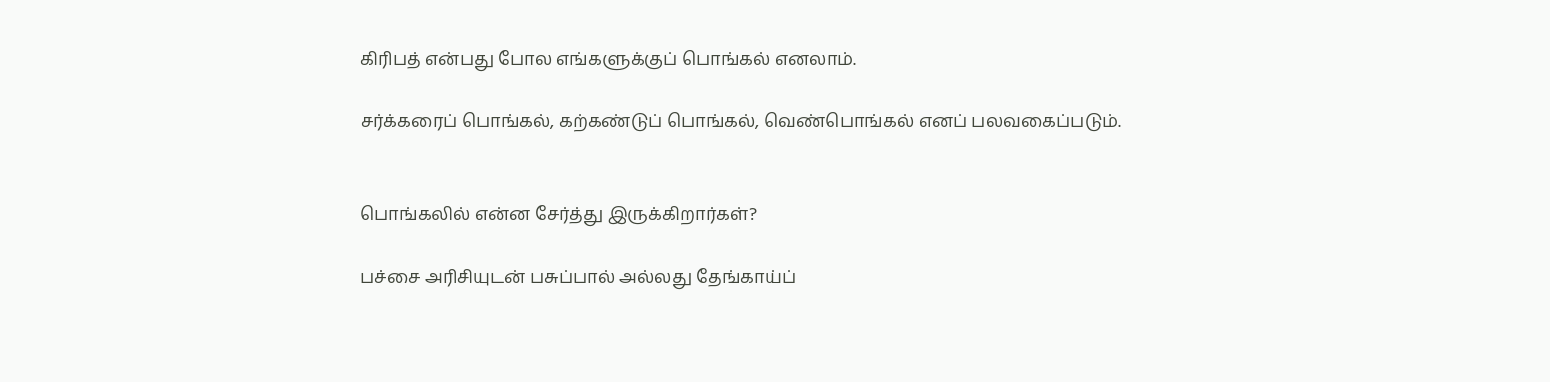கிரிபத் என்பது போல எங்களுக்குப் பொங்கல் எனலாம்.

சர்க்கரைப் பொங்கல், கற்கண்டுப் பொங்கல், வெண்பொங்கல் எனப் பலவகைப்படும்.


பொங்கலில் என்ன சேர்த்து இருக்கிறார்கள்?

பச்சை அரிசியுடன் பசுப்பால் அல்லது தேங்காய்ப்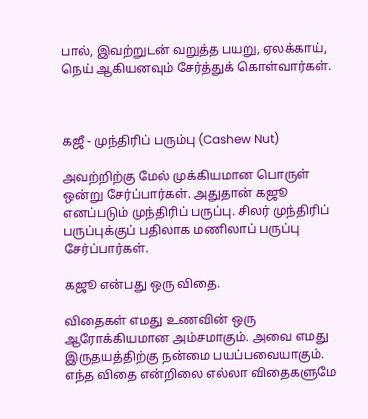பால், இவற்றுடன் வறுத்த பயறு, ஏலக்காய், நெய் ஆகியனவும் சேர்த்துக் கொள்வார்கள்.



கஜீ - முந்திரிப் பரும்பு (Cashew Nut)

அவற்றிற்கு மேல் முக்கியமான பொருள் ஒன்று சேர்ப்பார்கள். அதுதான் கஜூ எனப்படும் முந்திரிப் பருப்பு. சிலர் முந்திரிப் பருப்புக்குப் பதிலாக மணிலாப் பருப்பு சேர்ப்பார்கள்.

கஜூ என்பது ஒரு விதை.

விதைகள் எமது உணவின் ஒரு ஆரோக்கியமான அம்சமாகும். அவை எமது இருதயத்திற்கு நன்மை பயப்பவையாகும். எந்த விதை என்றிலை எல்லா விதைகளுமே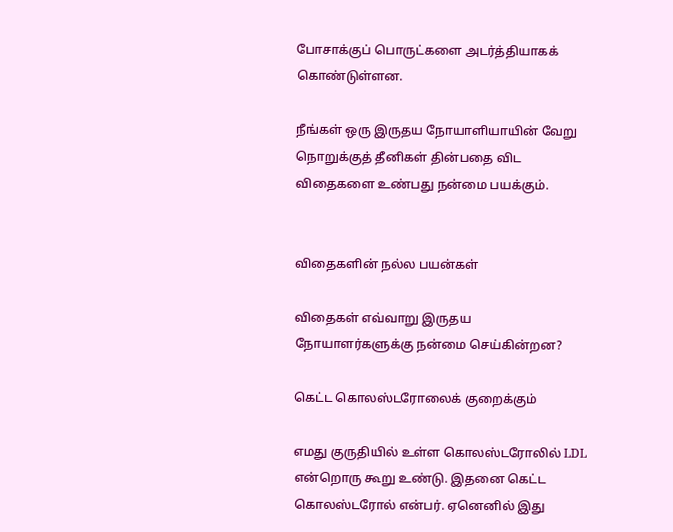போசாக்குப் பொருட்களை அடர்த்தியாகக் கொண்டுள்ளன.

நீங்கள் ஒரு இருதய நோயாளியாயின் வேறு நொறுக்குத் தீனிகள் தின்பதை விட விதைகளை உண்பது நன்மை பயக்கும்.


விதைகளின் நல்ல பயன்கள்

விதைகள் எவ்வாறு இருதய நோயாளர்களுக்கு நன்மை செய்கின்றன?

கெட்ட கொலஸ்டரோலைக் குறைக்கும்

எமது குருதியில் உள்ள கொலஸ்டரோலில் LDL என்றொரு கூறு உண்டு. இதனை கெட்ட கொலஸ்டரோல் என்பர். ஏனெனில் இது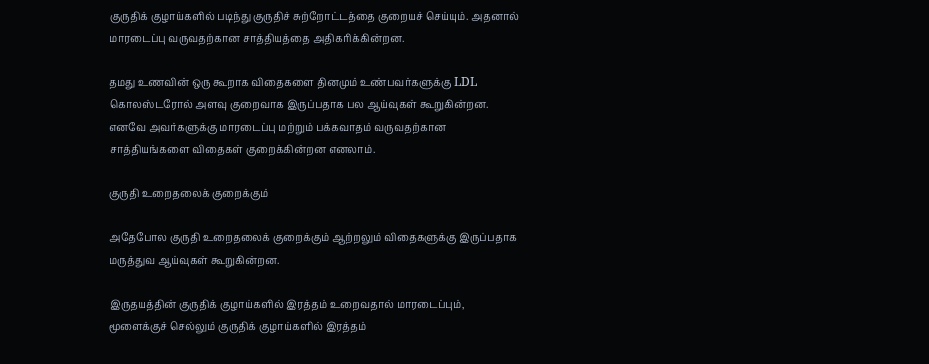குருதிக் குழாய்களில் படிந்து குருதிச் சுற்றோட்டத்தை குறையச் செய்யும். அதனால் மாரடைப்பு வருவதற்கான சாத்தியத்தை அதிகரிக்கின்றன.

தமது உணவின் ஒரு கூறாக விதைகளை தினமும் உண்பவர்களுக்கு LDL கொலஸ்டரோல் அளவு குறைவாக இருப்பதாக பல ஆய்வுகள் கூறுகின்றன. எனவே அவர்களுக்கு மாரடைப்பு மற்றும் பக்கவாதம் வருவதற்கான சாத்தியங்களை விதைகள் குறைக்கின்றன எனலாம்.

குருதி உறைதலைக் குறைக்கும்

அதேபோல குருதி உறைதலைக் குறைக்கும் ஆற்றலும் விதைகளுக்கு இருப்பதாக மருத்துவ ஆய்வுகள் கூறுகின்றன.

இருதயத்தின் குருதிக் குழாய்களில் இரத்தம் உறைவதால் மாரடைப்பும், மூளைக்குச் செல்லும் குருதிக் குழாய்களில் இரத்தம்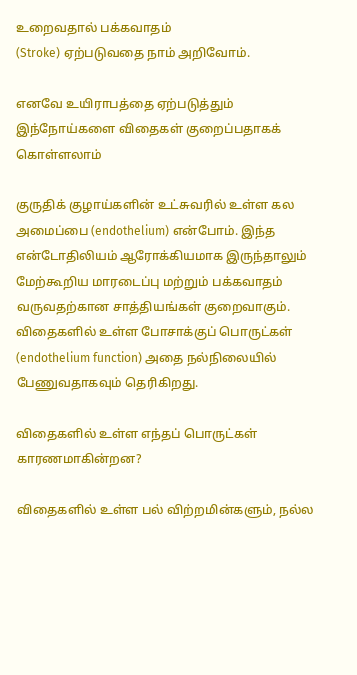உறைவதால் பக்கவாதம்
(Stroke) ஏற்படுவதை நாம் அறிவோம்.

எனவே உயிராபத்தை ஏற்படுத்தும் இந்நோய்களை விதைகள் குறைப்பதாகக் கொள்ளலாம்

குருதிக் குழாய்களின் உட்சுவரில் உள்ள கல அமைப்பை (endothelium) என்போம். இந்த என்டோதிலியம் ஆரோக்கியமாக இருந்தாலும் மேற்கூறிய மாரடைப்பு மற்றும் பக்கவாதம் வருவதற்கான சாத்தியங்கள் குறைவாகும். விதைகளில் உள்ள போசாக்குப் பொருட்கள் (endothelium function) அதை நல்நிலையில் பேணுவதாகவும் தெரிகிறது.

விதைகளில் உள்ள எந்தப் பொருட்கள் காரணமாகின்றன?

விதைகளில் உள்ள பல் விற்றமின்களும், நல்ல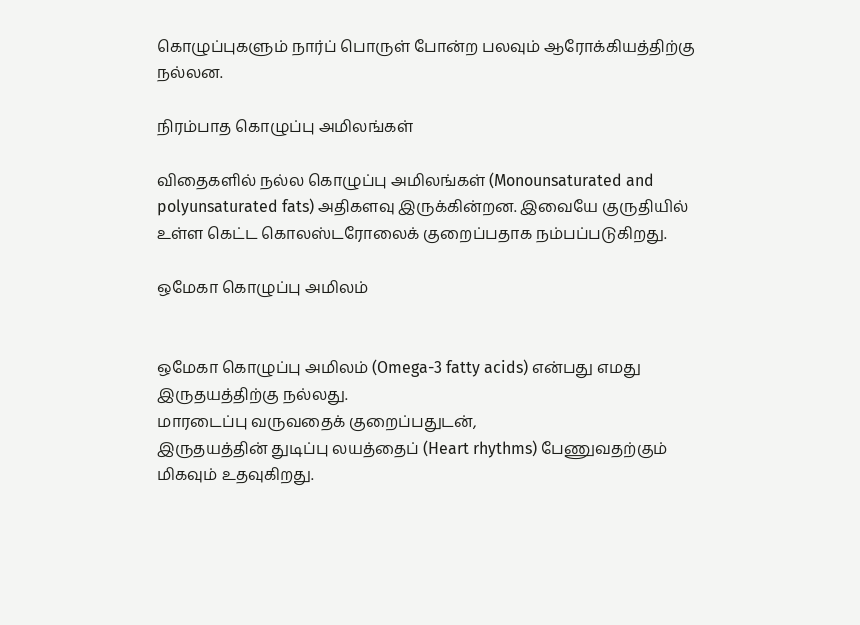கொழுப்புகளும் நார்ப் பொருள் போன்ற பலவும் ஆரோக்கியத்திற்கு நல்லன.

நிரம்பாத கொழுப்பு அமிலங்கள்

விதைகளில் நல்ல கொழுப்பு அமிலங்கள் (Monounsaturated and polyunsaturated fats) அதிகளவு இருக்கின்றன. இவையே குருதியில் உள்ள கெட்ட கொலஸ்டரோலைக் குறைப்பதாக நம்பப்படுகிறது.

ஒமேகா கொழுப்பு அமிலம்


ஒமேகா கொழுப்பு அமிலம் (Omega-3 fatty acids) என்பது எமது இருதயத்திற்கு நல்லது.
மாரடைப்பு வருவதைக் குறைப்பதுடன்,
இருதயத்தின் துடிப்பு லயத்தைப் (Heart rhythms) பேணுவதற்கும் மிகவும் உதவுகிறது.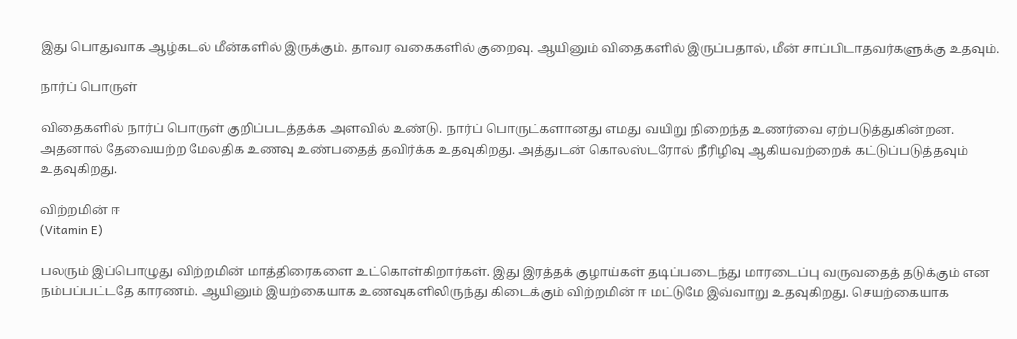இது பொதுவாக ஆழ்கடல் மீன்களில் இருக்கும். தாவர வகைகளில் குறைவு. ஆயினும் விதைகளில் இருப்பதால், மீன் சாப்பிடாதவர்களுக்கு உதவும்.

நார்ப் பொருள்

விதைகளில் நார்ப் பொருள் குறிப்படத்தக்க அளவில் உண்டு. நார்ப் பொருட்களானது எமது வயிறு நிறைந்த உணர்வை ஏற்படுத்துகின்றன. அதனால் தேவையற்ற மேலதிக உணவு உண்பதைத் தவிர்க்க உதவுகிறது. அத்துடன் கொலஸ்டரோல் நீரிழிவு ஆகியவற்றைக் கட்டுப்படுத்தவும் உதவுகிறது.

விற்றமின் ஈ
(Vitamin E)

பலரும் இப்பொழுது விற்றமின் மாத்திரைகளை உட்கொள்கிறார்கள். இது இரத்தக் குழாய்கள் தடிப்படைந்து மாரடைப்பு வருவதைத் தடுக்கும் என நம்பப்பட்டதே காரணம். ஆயினும் இயற்கையாக உணவுகளிலிருந்து கிடைக்கும் விற்றமின் ஈ மட்டுமே இவ்வாறு உதவுகிறது. செயற்கையாக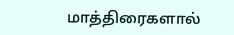மாத்திரைகளால்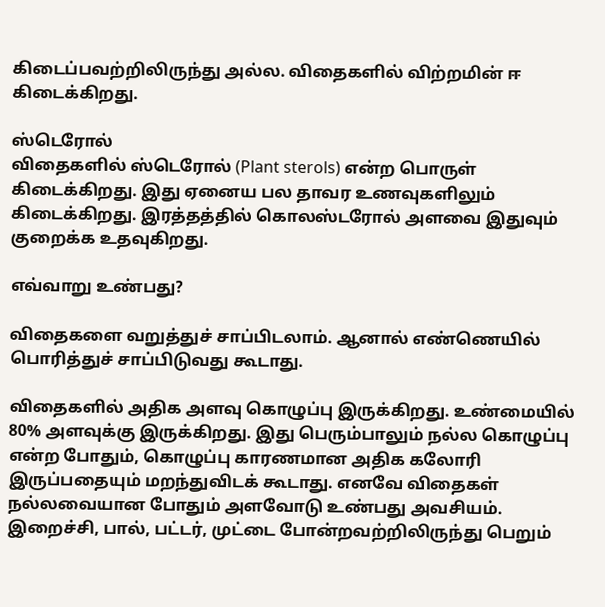கிடைப்பவற்றிலிருந்து அல்ல. விதைகளில் விற்றமின் ஈ கிடைக்கிறது.

ஸ்டெரோல்
விதைகளில் ஸ்டெரோல் (Plant sterols) என்ற பொருள் கிடைக்கிறது. இது ஏனைய பல தாவர உணவுகளிலும் கிடைக்கிறது. இரத்தத்தில் கொலஸ்டரோல் அளவை இதுவும் குறைக்க உதவுகிறது.

எவ்வாறு உண்பது?

விதைகளை வறுத்துச் சாப்பிடலாம். ஆனால் எண்ணெயில் பொரித்துச் சாப்பிடுவது கூடாது.

விதைகளில் அதிக அளவு கொழுப்பு இருக்கிறது. உண்மையில் 80% அளவுக்கு இருக்கிறது. இது பெரும்பாலும் நல்ல கொழுப்பு என்ற போதும், கொழுப்பு காரணமான அதிக கலோரி இருப்பதையும் மறந்துவிடக் கூடாது. எனவே விதைகள் நல்லவையான போதும் அளவோடு உண்பது அவசியம். இறைச்சி, பால், பட்டர், முட்டை போன்றவற்றிலிருந்து பெறும்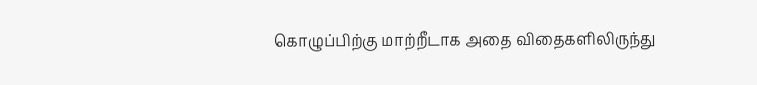கொழுப்பிற்கு மாற்றீடாக அதை விதைகளிலிருந்து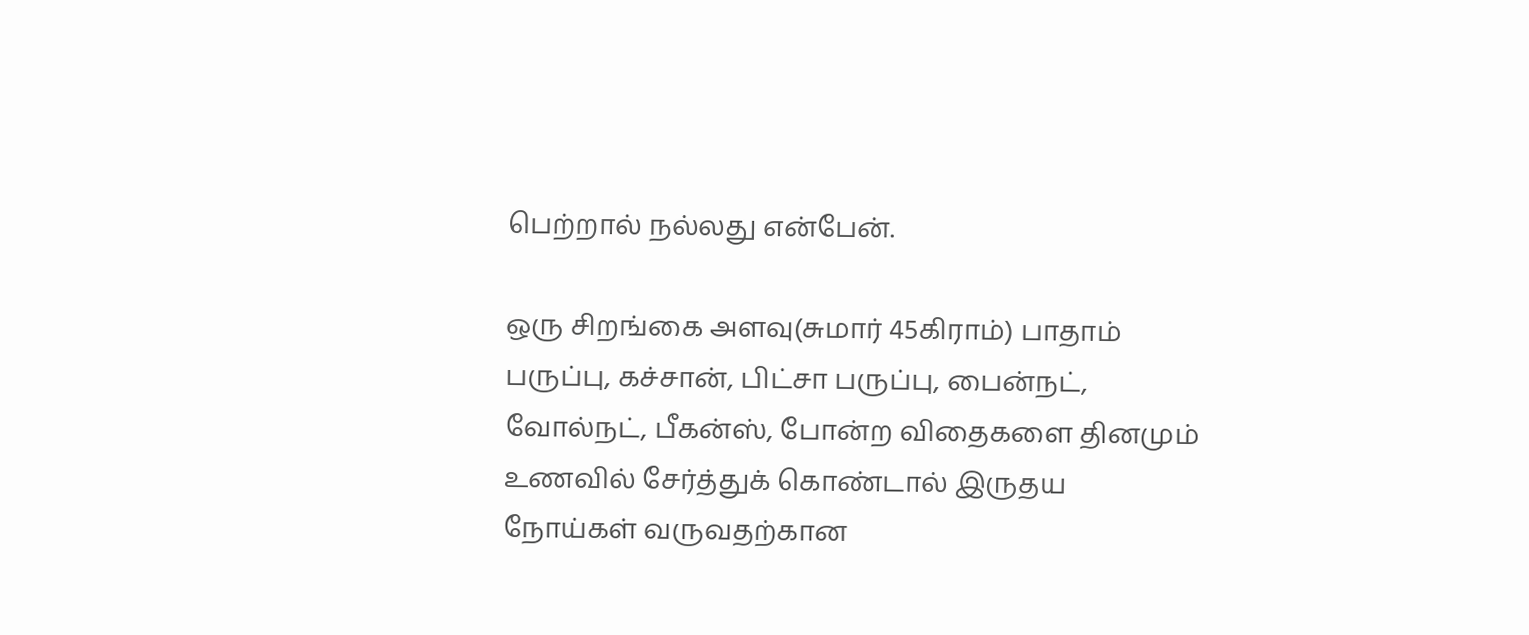பெற்றால் நல்லது என்பேன்.

ஒரு சிறங்கை அளவு(சுமார் 45கிராம்) பாதாம் பருப்பு, கச்சான், பிட்சா பருப்பு, பைன்நட், வோல்நட், பீகன்ஸ், போன்ற விதைகளை தினமும் உணவில் சேர்த்துக் கொண்டால் இருதய நோய்கள் வருவதற்கான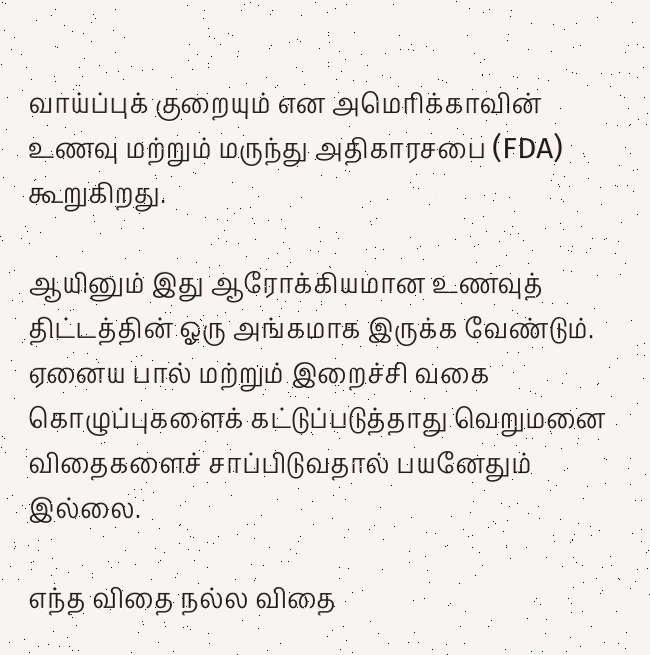வாய்ப்புக் குறையும் என அமெரிக்காவின் உணவு மற்றும் மருந்து அதிகாரசபை (FDA) கூறுகிறது.

ஆயினும் இது ஆரோக்கியமான உணவுத் திட்டத்தின் ஓரு அங்கமாக இருக்க வேண்டும். ஏனைய பால் மற்றும் இறைச்சி வகை கொழுப்புகளைக் கட்டுப்படுத்தாது வெறுமனை விதைகளைச் சாப்பிடுவதால் பயனேதும் இல்லை.

எந்த விதை நல்ல விதை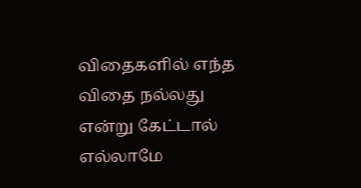விதைகளில் எந்த விதை நல்லது என்று கேட்டால் எல்லாமே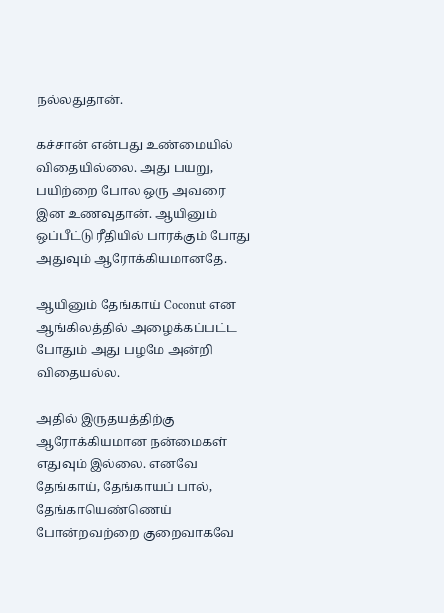நல்லதுதான்.

கச்சான் என்பது உண்மையில் விதையில்லை. அது பயறு, பயிற்றை போல ஒரு அவரை இன உணவுதான். ஆயினும் ஒப்பீட்டு ரீதியில் பாரக்கும் போது அதுவும் ஆரோக்கியமானதே.

ஆயினும் தேங்காய் Coconut என ஆங்கிலத்தில் அழைக்கப்பட்ட போதும் அது பழமே அன்றி விதையல்ல.

அதில் இருதயத்திற்கு ஆரோக்கியமான நன்மைகள் எதுவும் இல்லை. எனவே தேங்காய், தேங்காயப் பால், தேங்காயெண்ணெய் போன்றவற்றை குறைவாகவே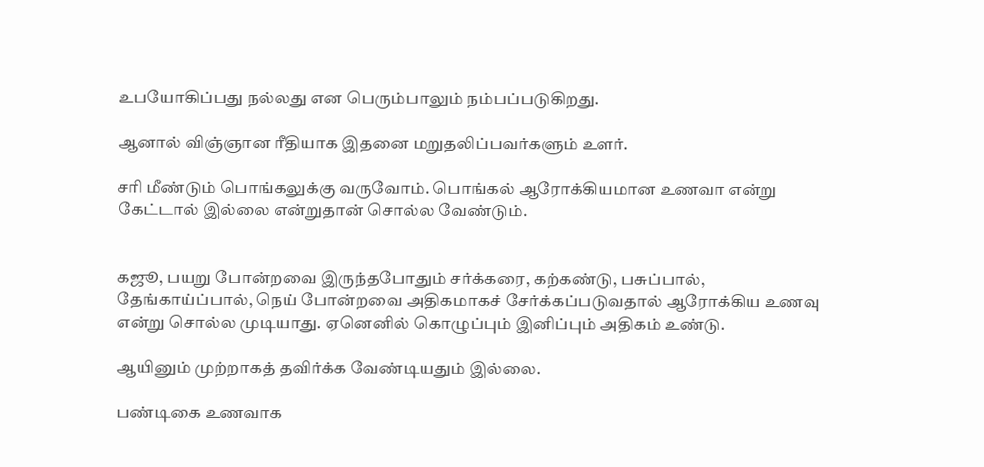உபயோகிப்பது நல்லது என பெரும்பாலும் நம்பப்படுகிறது.

ஆனால் விஞ்ஞான ரீதியாக இதனை மறுதலிப்பவர்களும் உளர்.

சரி மீண்டும் பொங்கலுக்கு வருவோம். பொங்கல் ஆரோக்கியமான உணவா என்று கேட்டால் இல்லை என்றுதான் சொல்ல வேண்டும்.


கஜூ, பயறு போன்றவை இருந்தபோதும் சர்க்கரை, கற்கண்டு, பசுப்பால், தேங்காய்ப்பால், நெய் போன்றவை அதிகமாகச் சேர்க்கப்படுவதால் ஆரோக்கிய உணவு என்று சொல்ல முடியாது. ஏனெனில் கொழுப்பும் இனிப்பும் அதிகம் உண்டு.

ஆயினும் முற்றாகத் தவிர்க்க வேண்டியதும் இல்லை.

பண்டிகை உணவாக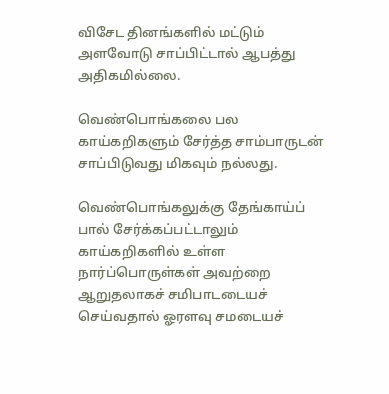விசேட தினங்களில் மட்டும் அளவோடு சாப்பிட்டால் ஆபத்து அதிகமில்லை.

வெண்பொங்கலை பல காய்கறிகளும் சேர்த்த சாம்பாருடன் சாப்பிடுவது மிகவும் நல்லது.

வெண்பொங்கலுக்கு தேங்காய்ப் பால் சேர்க்கப்பட்டாலும் காய்கறிகளில் உள்ள நார்ப்பொருள்கள் அவற்றை ஆறுதலாகச் சமிபாடடையச் செய்வதால் ஓரளவு சமடையச்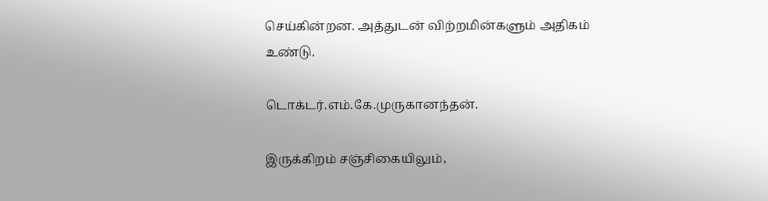செய்கின்றன. அத்துடன் விற்றமின்களும் அதிகம் உண்டு.

டொக்டர்.எம்.கே.முருகானந்தன்.

இருக்கிறம் சஞ்சிகையிலும்,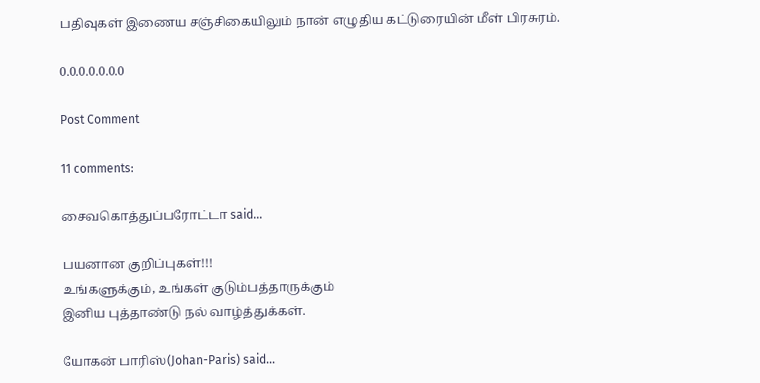பதிவுகள் இணைய சஞ்சிகையிலும் நான் எழுதிய கட்டுரையின் மீள் பிரசுரம்.

0.0.0.0.0.0.0

Post Comment

11 comments:

சைவகொத்துப்பரோட்டா said...

பயனான குறிப்புகள்!!!
உங்களுக்கும், உங்கள் குடும்பத்தாருக்கும்
இனிய புத்தாண்டு நல் வாழ்த்துக்கள்.

யோகன் பாரிஸ்(Johan-Paris) said...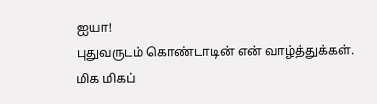ஐயா!
புதுவருடம் கொண்டாடின் என் வாழ்த்துக்கள்.
மிக மிகப்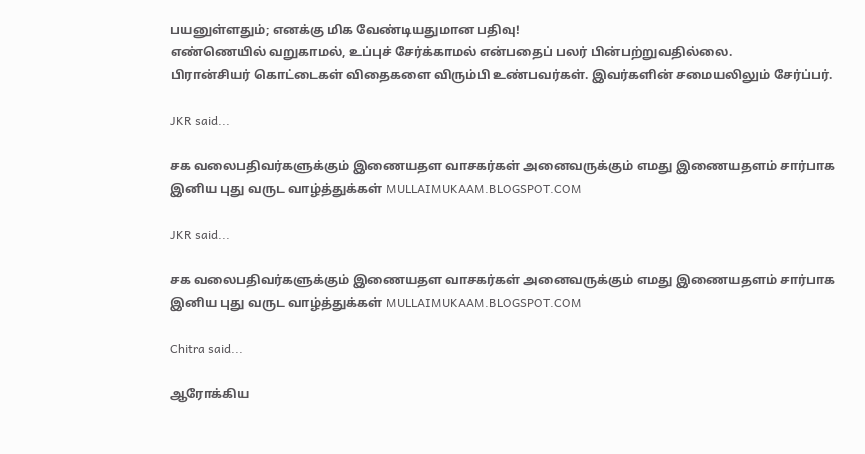பயனுள்ளதும்; எனக்கு மிக வேண்டியதுமான பதிவு!
எண்ணெயில் வறுகாமல், உப்புச் சேர்க்காமல் என்பதைப் பலர் பின்பற்றுவதில்லை.
பிரான்சியர் கொட்டைகள் விதைகளை விரும்பி உண்பவர்கள். இவர்களின் சமையலிலும் சேர்ப்பர்.

JKR said...

சக வலைபதிவர்களுக்கும் இணையதள வாசகர்கள் அனைவருக்கும் எமது இணையதளம் சார்பாக இனிய புது வருட வாழ்த்துக்கள் MULLAIMUKAAM.BLOGSPOT.COM

JKR said...

சக வலைபதிவர்களுக்கும் இணையதள வாசகர்கள் அனைவருக்கும் எமது இணையதளம் சார்பாக இனிய புது வருட வாழ்த்துக்கள் MULLAIMUKAAM.BLOGSPOT.COM

Chitra said...

ஆரோக்கிய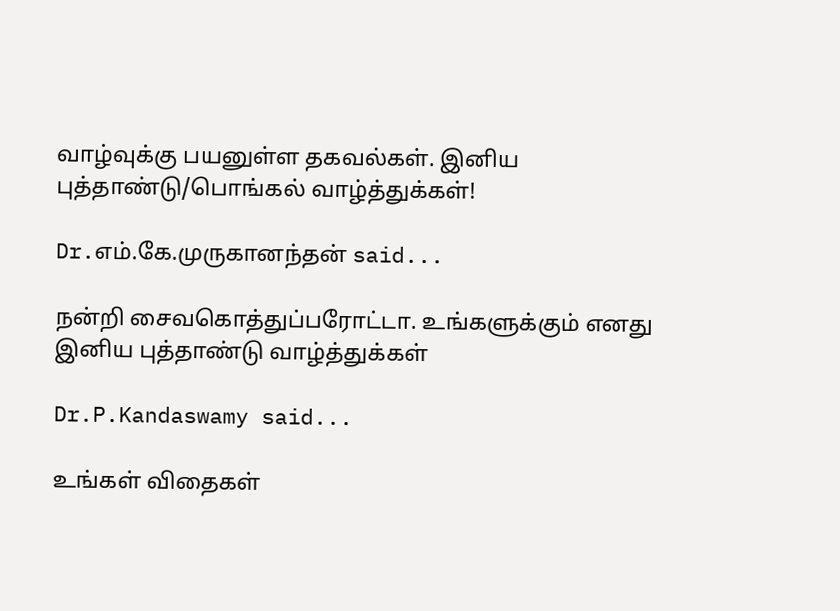வாழ்வுக்கு பயனுள்ள தகவல்கள். இனிய புத்தாண்டு/பொங்கல் வாழ்த்துக்கள்!

Dr.எம்.கே.முருகானந்தன் said...

நன்றி சைவகொத்துப்பரோட்டா. உங்களுக்கும் எனது இனிய புத்தாண்டு வாழ்த்துக்கள்

Dr.P.Kandaswamy said...

உங்கள் விதைகள்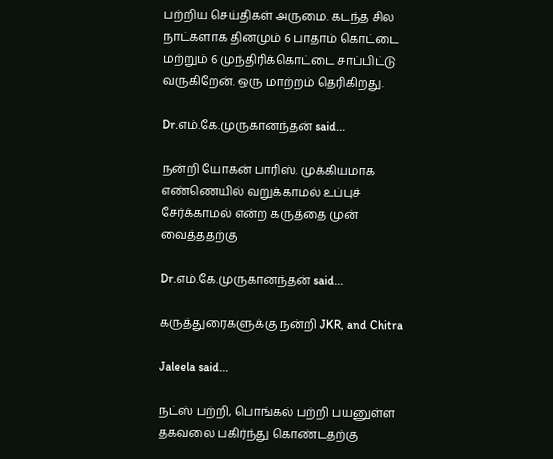பற்றிய செய்திகள் அருமை. கடந்த சில நாட்களாக தினமும் 6 பாதாம் கொட்டை மற்றும் 6 முந்திரிக்கொட்டை சாப்பிட்டு வருகிறேன். ஒரு மாற்றம் தெரிகிறது.

Dr.எம்.கே.முருகானந்தன் said...

நன்றி யோகன் பாரிஸ். முக்கியமாக எண்ணெயில் வறுக்காமல் உப்புச் சேர்க்காமல் என்ற கருத்தை முன் வைத்ததற்கு

Dr.எம்.கே.முருகானந்தன் said...

கருத்துரைகளுக்கு நன்றி JKR, and Chitra

Jaleela said...

நட்ஸ் பற்றி, பொங்கல் பற்றி பயனுள்ள தகவலை பகிர்ந்து கொண்டதற்கு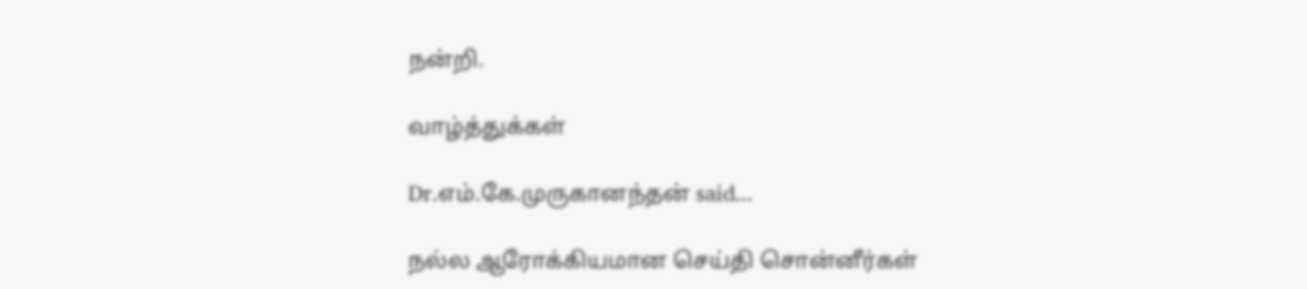நன்றி.

வாழ்த்துக்கள்

Dr.எம்.கே.முருகானந்தன் said...

நல்ல ஆரோக்கியமான செய்தி சொன்னீர்கள்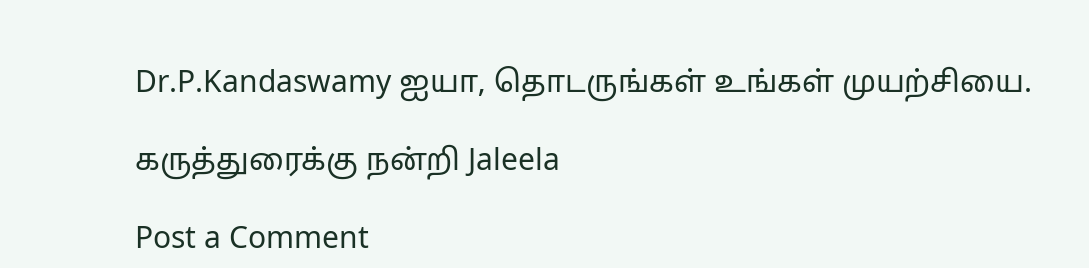Dr.P.Kandaswamy ஐயா, தொடருங்கள் உங்கள் முயற்சியை.

கருத்துரைக்கு நன்றி Jaleela

Post a Comment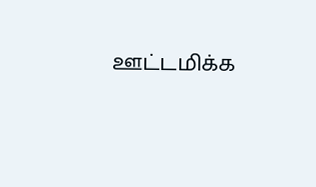ஊட்டமிக்க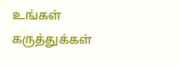உங்கள் கருத்துக்கள்